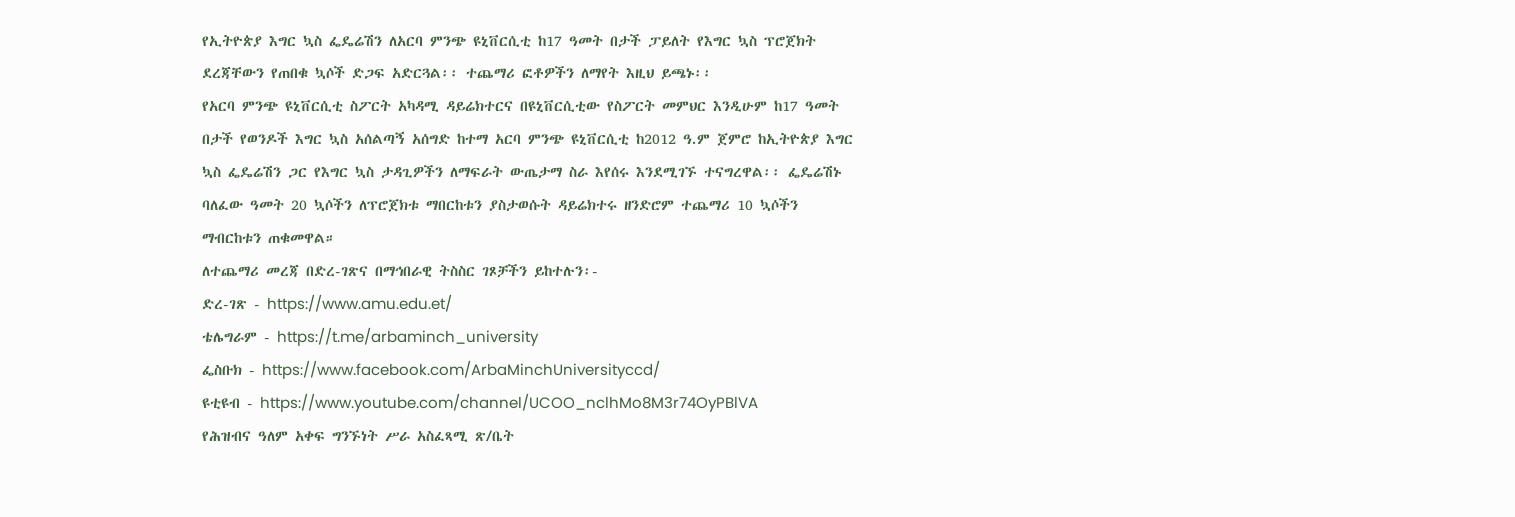የኢትዮጵያ እግር ኳስ ፌዴሬሽን ለአርባ ምንጭ ዩኒቨርሲቲ ከ17 ዓመት በታች ፓይለት የእግር ኳስ ፕሮጀክት ደረጃቸውን የጠበቁ ኳሶች ድጋፍ አድርጓል፡፡ ተጨማሪ ፎቶዎችን ለማየት እዚህ ይጫኑ፡፡
የአርባ ምንጭ ዩኒቨርሲቲ ስፖርት አካዳሚ ዳይሬክተርና በዩኒቨርሲቲው የስፖርት መምህር እንዲሁም ከ17 ዓመት በታች የወንዶች እግር ኳስ አሰልጣኝ አሰግድ ከተማ አርባ ምንጭ ዩኒቨርሲቲ ከ2012 ዓ.ም ጀምሮ ከኢትዮጵያ እግር ኳስ ፌዴሬሽን ጋር የእግር ኳስ ታዳጊዎችን ለማፍራት ውጤታማ ስራ እየሰሩ እንደሚገኙ ተናግረዋል፡፡ ፌዴሬሽኑ ባለፈው ዓመት 20 ኳሶችን ለፕሮጀክቱ ማበርከቱን ያስታወሱት ዳይሬክተሩ ዘንድሮም ተጨማሪ 10 ኳሶችን ማብርከቱን ጠቁመዋል።
ለተጨማሪ መረጃ በድረ-ገጽና በማኅበራዊ ትስስር ገጾቻችን ይከተሉን፡-
ድረ-ገጽ - https://www.amu.edu.et/
ቴሌግራም - https://t.me/arbaminch_university
ፌስቡክ - https://www.facebook.com/ArbaMinchUniversityccd/
ዩቲዩብ - https://www.youtube.com/channel/UCOO_nclhMo8M3r74OyPBlVA
የሕዝብና ዓለም አቀፍ ግንኙነት ሥራ አስፈጻሚ ጽ/ቤት